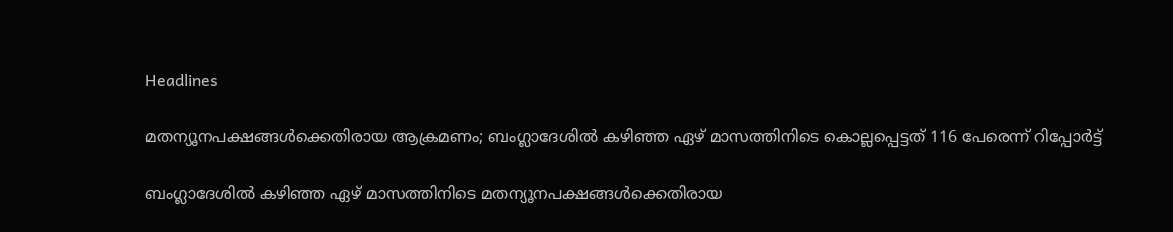Headlines

മതന്യൂനപക്ഷങ്ങള്‍ക്കെതിരായ ആക്രമണം; ബംഗ്ലാദേശില്‍ കഴിഞ്ഞ ഏഴ് മാസത്തിനിടെ കൊല്ലപ്പെട്ടത് 116 പേരെന്ന് റിപ്പോര്‍ട്ട്

ബംഗ്ലാദേശില്‍ കഴിഞ്ഞ ഏഴ് മാസത്തിനിടെ മതന്യൂനപക്ഷങ്ങള്‍ക്കെതിരായ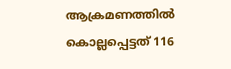ആക്രമണത്തില്‍ കൊല്ലപ്പെട്ടത് 116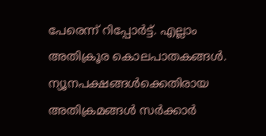പേരെന്ന് റിപ്പോര്‍ട്ട്. എല്ലാം അതിക്രൂര കൊലപാതകങ്ങള്‍. ന്യൂനപക്ഷങ്ങള്‍ക്കെതിരായ അതിക്രമങ്ങള്‍ സര്‍ക്കാര്‍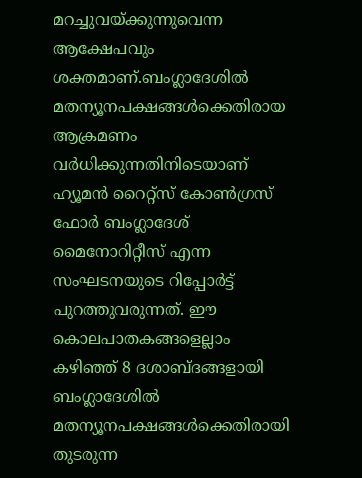മറച്ചുവയ്ക്കുന്നുവെന്ന ആക്ഷേപവും ശക്തമാണ്.ബംഗ്ലാദേശില്‍ മതന്യൂനപക്ഷങ്ങള്‍ക്കെതിരായ ആക്രമണം വര്‍ധിക്കുന്നതിനിടെയാണ് ഹ്യൂമന്‍ റൈറ്റ്‌സ് കോണ്‍ഗ്രസ് ഫോര്‍ ബംഗ്ലാദേശ് മൈനോറിറ്റീസ് എന്ന സംഘടനയുടെ റിപ്പോര്‍ട്ട് പുറത്തുവരുന്നത്. ഈ കൊലപാതകങ്ങളെല്ലാം കഴിഞ്ഞ് 8 ദശാബ്ദങ്ങളായി ബംഗ്ലാദേശില്‍ മതന്യൂനപക്ഷങ്ങള്‍ക്കെതിരായി തുടരുന്ന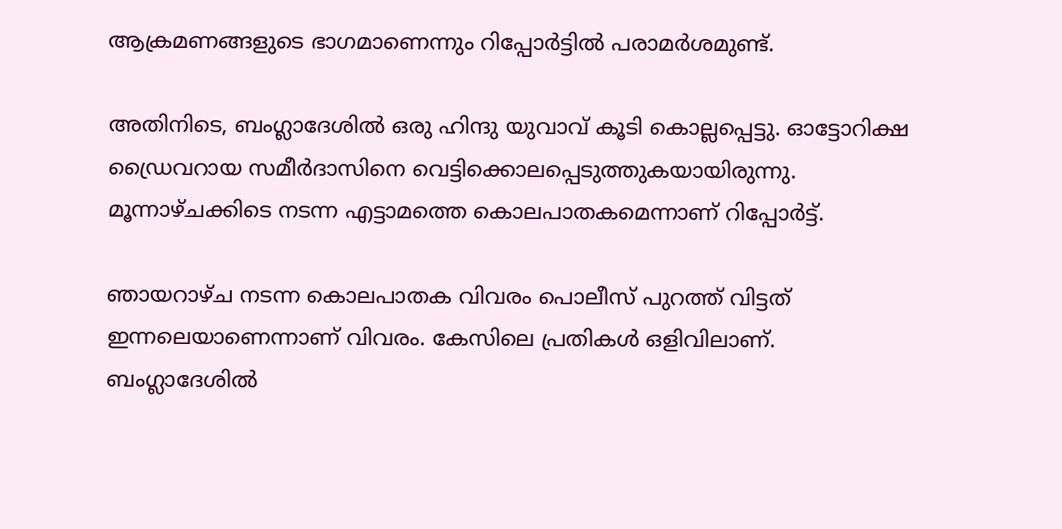ആക്രമണങ്ങളുടെ ഭാഗമാണെന്നും റിപ്പോര്‍ട്ടില്‍ പരാമര്‍ശമുണ്ട്.

അതിനിടെ, ബംഗ്ലാദേശില്‍ ഒരു ഹിന്ദു യുവാവ് കൂടി കൊല്ലപ്പെട്ടു. ഓട്ടോറിക്ഷ ഡ്രൈവറായ സമീര്‍ദാസിനെ വെട്ടിക്കൊലപ്പെടുത്തുകയായിരുന്നു. മൂന്നാഴ്ചക്കിടെ നടന്ന എട്ടാമത്തെ കൊലപാതകമെന്നാണ് റിപ്പോര്‍ട്ട്.

ഞായറാഴ്ച നടന്ന കൊലപാതക വിവരം പൊലീസ് പുറത്ത് വിട്ടത് ഇന്നലെയാണെന്നാണ് വിവരം. കേസിലെ പ്രതികള്‍ ഒളിവിലാണ്. ബംഗ്ലാദേശില്‍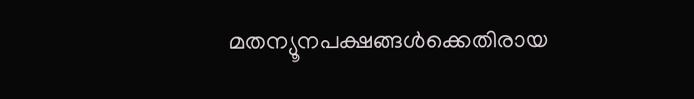മതന്യൂനപക്ഷങ്ങള്‍ക്കെതിരായ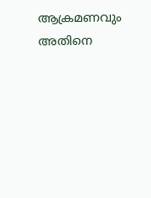ആക്രമണവും അതിനെ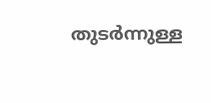തുടര്‍ന്നുള്ള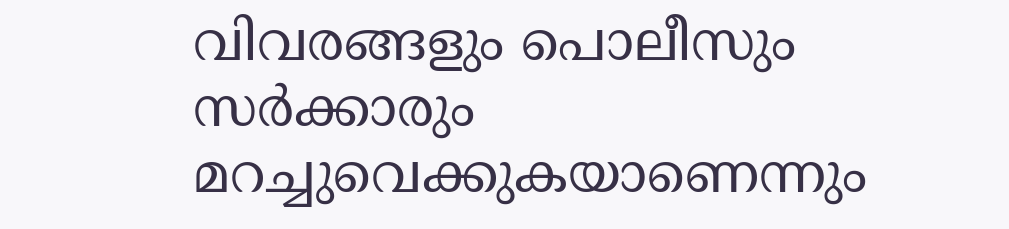വിവരങ്ങളും പൊലീസും സര്‍ക്കാരും മറച്ചുവെക്കുകയാണെന്നും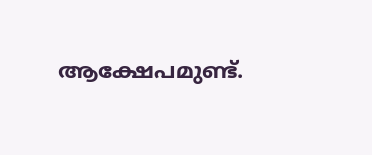ആക്ഷേപമുണ്ട്.